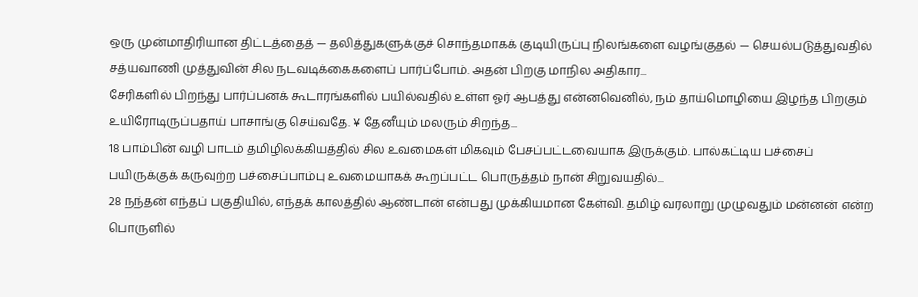ஒரு முன்மாதிரியான திட்டத்தைத் — தலித்துகளுக்குச் சொந்தமாகக் குடியிருப்பு நிலங்களை வழங்குதல் — செயல்படுத்துவதில் சத்யவாணி முத்துவின் சில நடவடிக்கைகளைப் பார்ப்போம். அதன் பிறகு மாநில அதிகார...
சேரிகளில் பிறந்து பார்ப்பனக் கூடாரங்களில் பயில்வதில் உள்ள ஓர் ஆபத்து என்னவெனில், நம் தாய்மொழியை இழந்த பிறகும் உயிரோடிருப்பதாய் பாசாங்கு செய்வதே. ¥ தேனீயும் மலரும் சிறந்த...
18 பாம்பின் வழி பாடம் தமிழிலக்கியத்தில் சில உவமைகள் மிகவும் பேசப்பட்டவையாக இருக்கும். பால்கட்டிய பச்சைப் பயிருக்குக் கருவுற்ற பச்சைப்பாம்பு உவமையாகக் கூறப்பட்ட பொருத்தம் நான் சிறுவயதில்...
28 நந்தன் எந்தப் பகுதியில், எந்தக் காலத்தில் ஆண்டான் என்பது முக்கியமான கேள்வி. தமிழ் வரலாறு முழுவதும் மன்னன் என்ற பொருளில்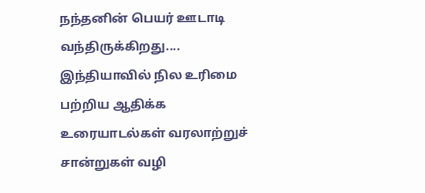நந்தனின் பெயர் ஊடாடி வந்திருக்கிறது....
இந்தியாவில் நில உரிமை பற்றிய ஆதிக்க உரையாடல்கள் வரலாற்றுச் சான்றுகள் வழி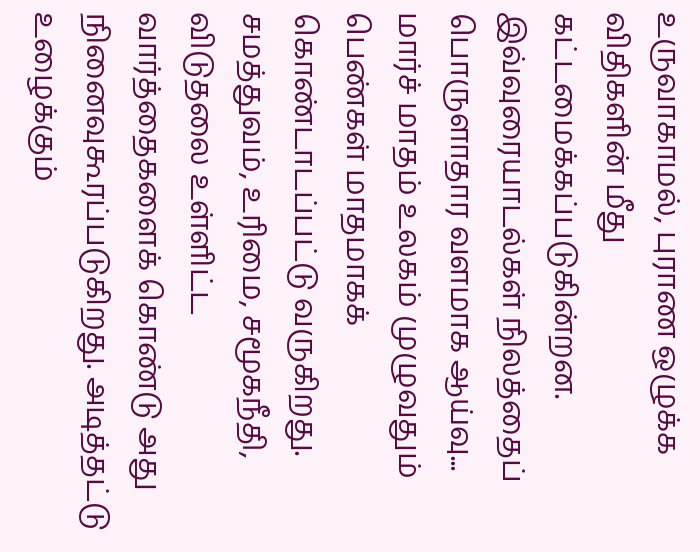உருவாகாமல், புராண ஒழுக்க விதிகளின் மீது கட்டமைக்கப்படுகின்றன. இவ்வுரையாடல்கள் நிலத்தைப் பொருளாதார வளமாக ஆய்வு...
மார்ச் மாதம் உலகம் முழுவதும் பெண்கள் மாதமாகக் கொண்டாடப்பட்டு வருகிறது. சமத்துவம், உரிமை, சமூகநீதி, விடுதலை உள்ளிட்ட வார்த்தைகளைக் கொண்டு அது நினைவுகூரப்படுகிறது. அடித்தட்டு உழைக்கும்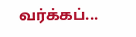வர்க்கப்...